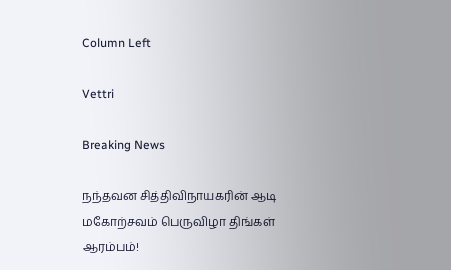Column Left

Vettri

Breaking News

நந்தவன சித்திவிநாயகரின் ஆடி மகோற்சவம் பெருவிழா திங்கள் ஆரம்பம்!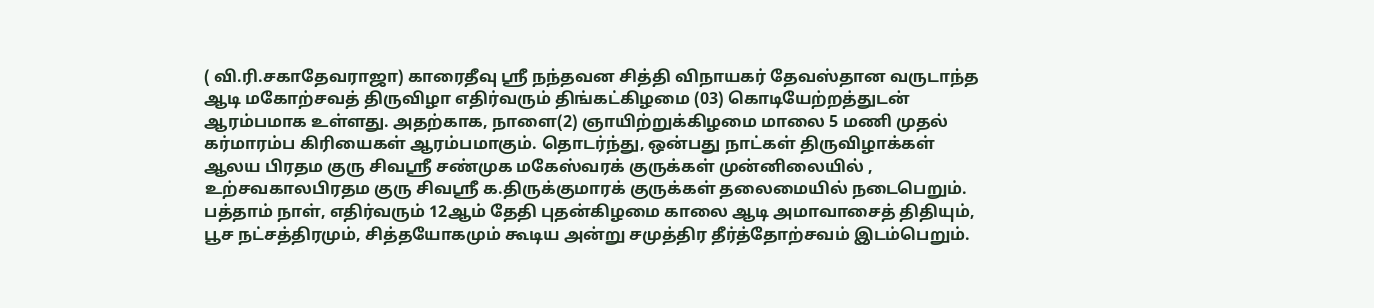( வி.ரி.சகாதேவராஜா) காரைதீவு ஸ்ரீ நந்தவன சித்தி விநாயகர் தேவஸ்தான வருடாந்த ஆடி மகோற்சவத் திருவிழா எதிர்வரும் திங்கட்கிழமை (03) கொடியேற்றத்துடன் ஆரம்பமாக உள்ளது. அதற்காக, நாளை(2) ஞாயிற்றுக்கிழமை மாலை 5 மணி முதல் கர்மாரம்ப கிரியைகள் ஆரம்பமாகும். தொடர்ந்து, ஒன்பது நாட்கள் திருவிழாக்கள் ஆலய பிரதம குரு சிவஸ்ரீ சண்முக மகேஸ்வரக் குருக்கள் முன்னிலையில் , உற்சவகாலபிரதம குரு சிவஸ்ரீ க.திருக்குமாரக் குருக்கள் தலைமையில் நடைபெறும். பத்தாம் நாள், எதிர்வரும் 12ஆம் தேதி புதன்கிழமை காலை ஆடி அமாவாசைத் திதியும், பூச நட்சத்திரமும், சித்தயோகமும் கூடிய அன்று சமுத்திர தீர்த்தோற்சவம் இடம்பெறும்.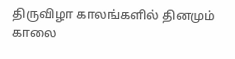திருவிழா காலங்களில் தினமும் காலை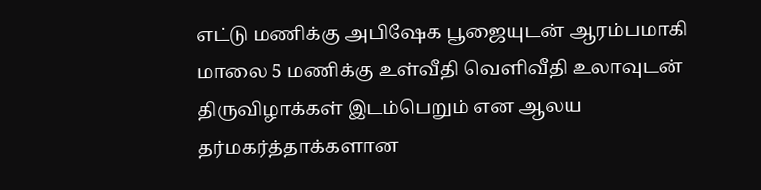எட்டு மணிக்கு அபிஷேக பூஜையுடன் ஆரம்பமாகி மாலை 5 மணிக்கு உள்வீதி வெளிவீதி உலாவுடன் திருவிழாக்கள் இடம்பெறும் என ஆலய தர்மகர்த்தாக்களான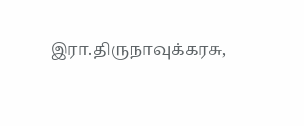இரா.திருநாவுக்கரசு,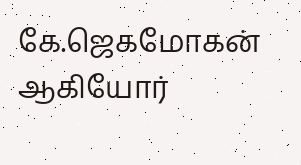கே.ஜெகமோகன் ஆகியோர்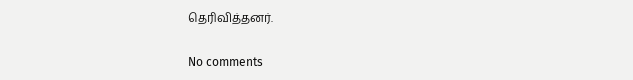தெரிவித்தனர்.

No comments